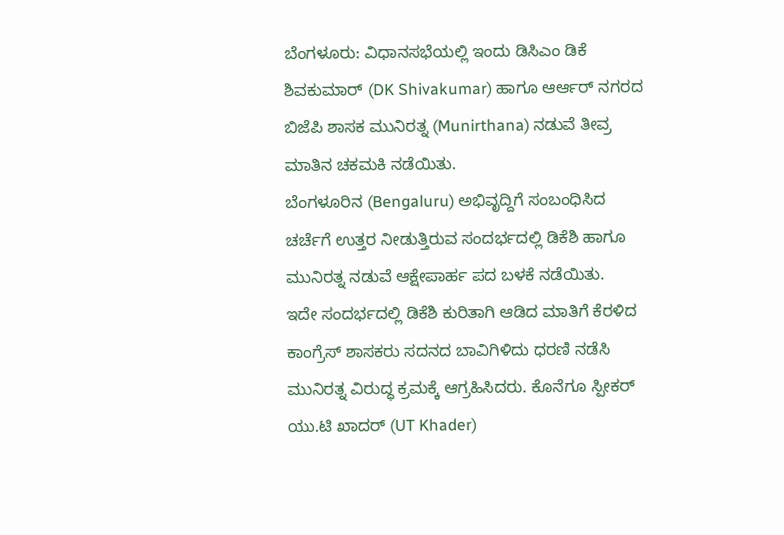ಬೆಂಗಳೂರು: ವಿಧಾನಸಭೆಯಲ್ಲಿ ಇಂದು ಡಿಸಿಎಂ ಡಿಕೆ ಶಿವಕುಮಾರ್ (DK Shivakumar) ಹಾಗೂ ಆರ್ಆರ್ ನಗರದ ಬಿಜೆಪಿ ಶಾಸಕ ಮುನಿರತ್ನ (Munirthana) ನಡುವೆ ತೀವ್ರ ಮಾತಿನ ಚಕಮಕಿ ನಡೆಯಿತು.
ಬೆಂಗಳೂರಿನ (Bengaluru) ಅಭಿವೃದ್ದಿಗೆ ಸಂಬಂಧಿಸಿದ ಚರ್ಚೆಗೆ ಉತ್ತರ ನೀಡುತ್ತಿರುವ ಸಂದರ್ಭದಲ್ಲಿ ಡಿಕೆಶಿ ಹಾಗೂ ಮುನಿರತ್ನ ನಡುವೆ ಆಕ್ಷೇಪಾರ್ಹ ಪದ ಬಳಕೆ ನಡೆಯಿತು.
ಇದೇ ಸಂದರ್ಭದಲ್ಲಿ ಡಿಕೆಶಿ ಕುರಿತಾಗಿ ಆಡಿದ ಮಾತಿಗೆ ಕೆರಳಿದ ಕಾಂಗ್ರೆಸ್ ಶಾಸಕರು ಸದನದ ಬಾವಿಗಿಳಿದು ಧರಣಿ ನಡೆಸಿ ಮುನಿರತ್ನ ವಿರುದ್ಧ ಕ್ರಮಕ್ಕೆ ಆಗ್ರಹಿಸಿದರು. ಕೊನೆಗೂ ಸ್ಪೀಕರ್ ಯು.ಟಿ ಖಾದರ್ (UT Khader)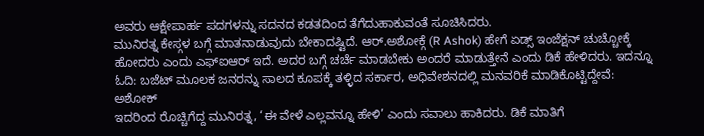ಅವರು ಆಕ್ಷೇಪಾರ್ಹ ಪದಗಳನ್ನು ಸದನದ ಕಡತದಿಂದ ತೆಗೆದುಹಾಕುವಂತೆ ಸೂಚಿಸಿದರು.
ಮುನಿರತ್ನ ಕೇಸ್ಗಳ ಬಗ್ಗೆ ಮಾತನಾಡುವುದು ಬೇಕಾದಷ್ಟಿದೆ. ಆರ್.ಅಶೋಕ್ಗೆ (R Ashok) ಹೇಗೆ ಏಡ್ಸ್ ಇಂಜೆಕ್ಷನ್ ಚುಚ್ಚೋಕ್ಕೆ ಹೋದರು ಎಂದು ಎಫ್ಐಆರ್ ಇದೆ. ಅದರ ಬಗ್ಗೆ ಚರ್ಚೆ ಮಾಡಬೇಕು ಅಂದರೆ ಮಾಡುತ್ತೇನೆ ಎಂದು ಡಿಕೆ ಹೇಳಿದರು. ಇದನ್ನೂ ಓದಿ: ಬಜೆಟ್ ಮೂಲಕ ಜನರನ್ನು ಸಾಲದ ಕೂಪಕ್ಕೆ ತಳ್ಳಿದ ಸರ್ಕಾರ, ಅಧಿವೇಶನದಲ್ಲಿ ಮನವರಿಕೆ ಮಾಡಿಕೊಟ್ಟಿದ್ದೇವೆ: ಅಶೋಕ್
ಇದರಿಂದ ರೊಚ್ಚಿಗೆದ್ದ ಮುನಿರತ್ನ, ‘ಈ ವೇಳೆ ಎಲ್ಲವನ್ನೂ ಹೇಳಿ’ ಎಂದು ಸವಾಲು ಹಾಕಿದರು. ಡಿಕೆ ಮಾತಿಗೆ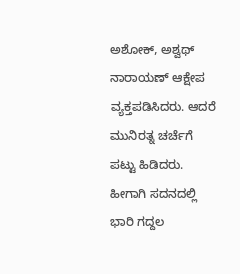ಅಶೋಕ್, ಅಶ್ವಥ್ ನಾರಾಯಣ್ ಆಕ್ಷೇಪ ವ್ಯಕ್ತಪಡಿಸಿದರು. ಆದರೆ ಮುನಿರತ್ನ ಚರ್ಚೆಗೆ ಪಟ್ಟು ಹಿಡಿದರು. ಹೀಗಾಗಿ ಸದನದಲ್ಲಿ ಭಾರಿ ಗದ್ದಲ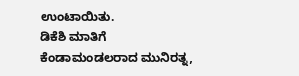ಉಂಟಾಯಿತು.
ಡಿಕೆಶಿ ಮಾತಿಗೆ ಕೆಂಡಾಮಂಡಲರಾದ ಮುನಿರತ್ನ,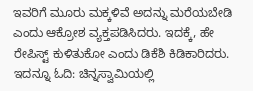ಇವರಿಗೆ ಮೂರು ಮಕ್ಕಳಿವೆ ಅದನ್ನು ಮರೆಯಬೇಡಿ ಎಂದು ಆಕ್ರೋಶ ವ್ಯಕ್ತಪಡಿಸಿದರು. ಇದಕ್ಕೆ, ಹೇ ರೇಪಿಸ್ಟ್ ಕುಳಿತುಕೋ ಎಂದು ಡಿಕೆಶಿ ಕಿಡಿಕಾರಿದರು. ಇದನ್ನೂ ಓದಿ: ಚಿನ್ನಸ್ವಾಮಿಯಲ್ಲಿ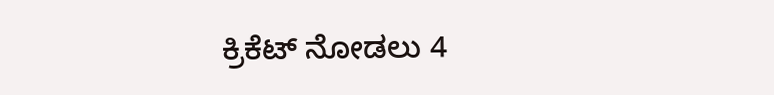ಕ್ರಿಕೆಟ್ ನೋಡಲು 4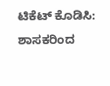ಟಿಕೆಟ್ ಕೊಡಿಸಿ: ಶಾಸಕರಿಂದ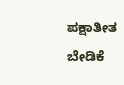ಪಕ್ಷಾತೀತ ಬೇಡಿಕೆ